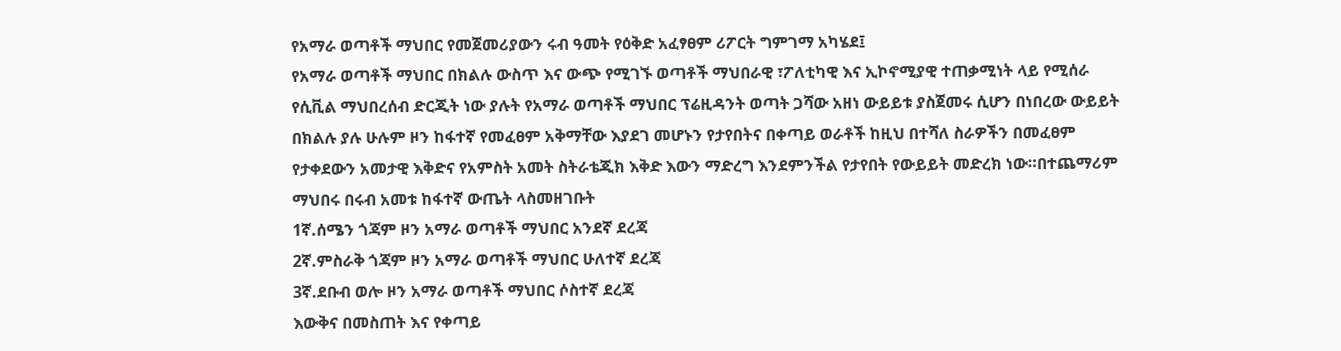የአማራ ወጣቶች ማህበር የመጀመሪያውን ሩብ ዓመት የዕቅድ አፈፃፀም ሪፖርት ግምገማ አካሄደ፤
የአማራ ወጣቶች ማህበር በክልሉ ውስጥ እና ውጭ የሚገኙ ወጣቶች ማህበራዊ ፣ፖለቲካዊ እና ኢኮኖሚያዊ ተጠቃሚነት ላይ የሚሰራ የሲቪል ማህበረሰብ ድርጂት ነው ያሉት የአማራ ወጣቶች ማህበር ፕሬዚዳንት ወጣት ጋሻው አዘነ ውይይቱ ያስጀመሩ ሲሆን በነበረው ውይይት በክልሉ ያሉ ሁሉም ዞን ከፋተኛ የመፈፀም አቅማቸው እያደገ መሆኑን የታየበትና በቀጣይ ወራቶች ከዚህ በተሻለ ስራዎችን በመፈፀም የታቀደውን አመታዊ እቅድና የአምስት አመት ስትራቴጂክ እቅድ እውን ማድረግ እንደምንችል የታየበት የውይይት መድረክ ነው።በተጨማሪም ማህበሩ በሩብ አመቱ ከፋተኛ ውጤት ላስመዘገቡት
1ኛ.ሰሜን ጎጃም ዞን አማራ ወጣቶች ማህበር አንደኛ ደረጃ
2ኛ.ምስራቅ ጎጃም ዞን አማራ ወጣቶች ማህበር ሁለተኛ ደረጃ
3ኛ.ደቡብ ወሎ ዞን አማራ ወጣቶች ማህበር ሶስተኛ ደረጃ
እውቅና በመስጠት እና የቀጣይ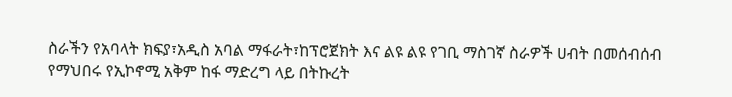ስራችን የአባላት ክፍያ፣አዲስ አባል ማፋራት፣ከፕሮጀክት እና ልዩ ልዩ የገቢ ማስገኛ ስራዎች ሀብት በመሰብሰብ የማህበሩ የኢኮኖሚ አቅም ከፋ ማድረግ ላይ በትኩረት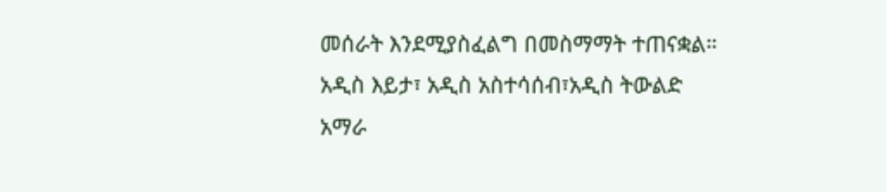መሰራት እንደሚያስፈልግ በመስማማት ተጠናቋል።
አዲስ እይታ፣ አዲስ አስተሳሰብ፣አዲስ ትውልድ
አማራ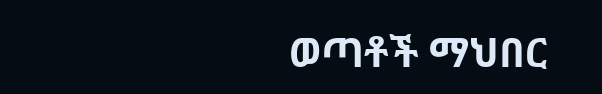ወጣቶች ማህበር